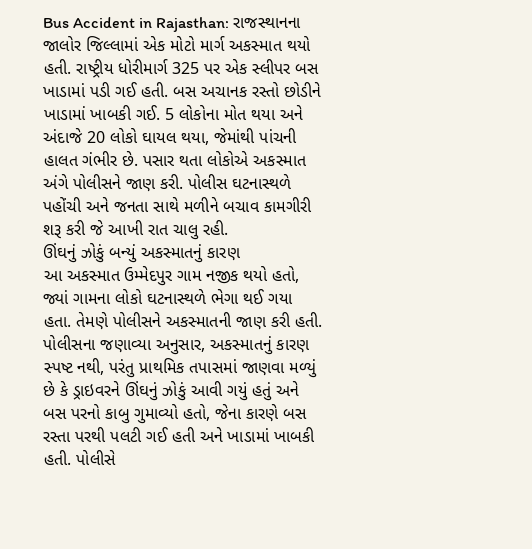Bus Accident in Rajasthan: રાજસ્થાનના જાલોર જિલ્લામાં એક મોટો માર્ગ અકસ્માત થયો હતી. રાષ્ટ્રીય ધોરીમાર્ગ 325 પર એક સ્લીપર બસ ખાડામાં પડી ગઈ હતી. બસ અચાનક રસ્તો છોડીને ખાડામાં ખાબકી ગઈ. 5 લોકોના મોત થયા અને અંદાજે 20 લોકો ઘાયલ થયા, જેમાંથી પાંચની હાલત ગંભીર છે. પસાર થતા લોકોએ અકસ્માત અંગે પોલીસને જાણ કરી. પોલીસ ઘટનાસ્થળે પહોંચી અને જનતા સાથે મળીને બચાવ કામગીરી શરૂ કરી જે આખી રાત ચાલુ રહી.
ઊંઘનું ઝોકું બન્યું અકસ્માતનું કારણ
આ અકસ્માત ઉમ્મેદપુર ગામ નજીક થયો હતો, જ્યાં ગામના લોકો ઘટનાસ્થળે ભેગા થઈ ગયા હતા. તેમણે પોલીસને અકસ્માતની જાણ કરી હતી. પોલીસના જણાવ્યા અનુસાર, અકસ્માતનું કારણ સ્પષ્ટ નથી, પરંતુ પ્રાથમિક તપાસમાં જાણવા મળ્યું છે કે ડ્રાઇવરને ઊંઘનું ઝોકું આવી ગયું હતું અને બસ પરનો કાબુ ગુમાવ્યો હતો, જેના કારણે બસ રસ્તા પરથી પલટી ગઈ હતી અને ખાડામાં ખાબકી હતી. પોલીસે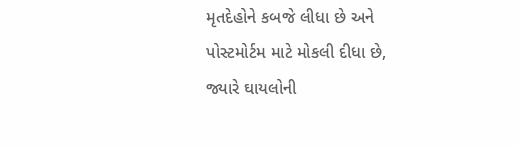મૃતદેહોને કબજે લીધા છે અને પોસ્ટમોર્ટમ માટે મોકલી દીધા છે, જ્યારે ઘાયલોની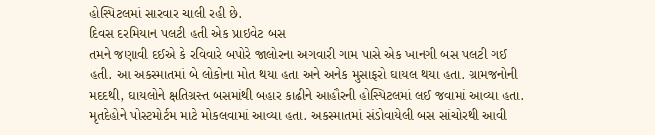હોસ્પિટલમાં સારવાર ચાલી રહી છે.
દિવસ દરમિયાન પલટી હતી એક પ્રાઇવેટ બસ
તમને જણાવી દઈએ કે રવિવારે બપોરે જાલોરના અગવારી ગામ પાસે એક ખાનગી બસ પલટી ગઈ હતી. આ અકસ્માતમાં બે લોકોના મોત થયા હતા અને અનેક મુસાફરો ઘાયલ થયા હતા. ગ્રામજનોની મદદથી, ઘાયલોને ક્ષતિગ્રસ્ત બસમાંથી બહાર કાઢીને આહૌરની હોસ્પિટલમાં લઈ જવામાં આવ્યા હતા. મૃતદેહોને પોસ્ટમોર્ટમ માટે મોકલવામાં આવ્યા હતા. અકસ્માતમાં સંડોવાયેલી બસ સાંચોરથી આવી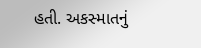હતી. અકસ્માતનું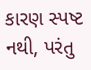કારણ સ્પષ્ટ નથી, પરંતુ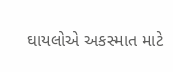ઘાયલોએ અકસ્માત માટે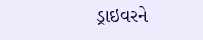ડ્રાઇવરને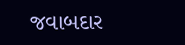જવાબદાર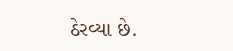ઠેરવ્યા છે.